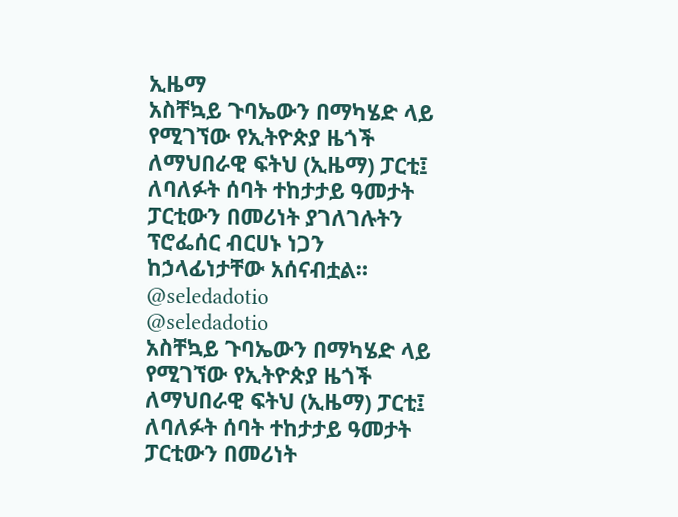ኢዜማ
አስቸኳይ ጉባኤውን በማካሄድ ላይ የሚገኘው የኢትዮጵያ ዜጎች ለማህበራዊ ፍትህ (ኢዜማ) ፓርቲ፤ ለባለፉት ሰባት ተከታታይ ዓመታት ፓርቲውን በመሪነት ያገለገሉትን ፕሮፌሰር ብርሀኑ ነጋን ከኃላፊነታቸው አሰናብቷል።
@seledadotio
@seledadotio
አስቸኳይ ጉባኤውን በማካሄድ ላይ የሚገኘው የኢትዮጵያ ዜጎች ለማህበራዊ ፍትህ (ኢዜማ) ፓርቲ፤ ለባለፉት ሰባት ተከታታይ ዓመታት ፓርቲውን በመሪነት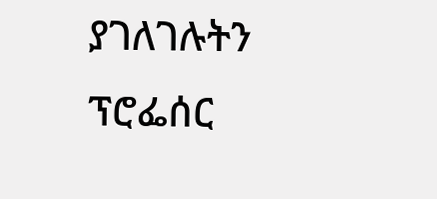ያገለገሉትን ፕሮፌሰር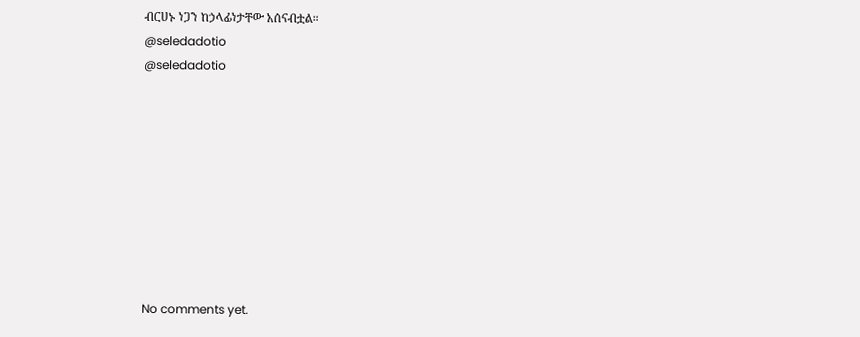ብርሀኑ ነጋን ከኃላፊነታቸው አሰናብቷል።
@seledadotio
@seledadotio









No comments yet.